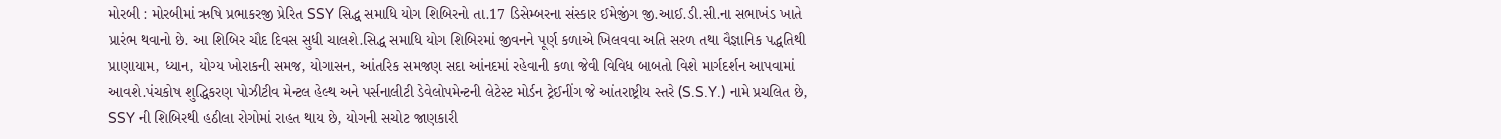મોરબી : મોરબીમાં ઋષિ પ્રભાકરજી પ્રેરિત SSY સિદ્ધ સમાધિ યોગ શિબિરનો તા.17 ડિસેમ્બરના સંસ્કાર ઈમેજીંગ જી.આઈ.ડી.સી.ના સભાખંડ ખાતે પ્રારંભ થવાનો છે. આ શિબિર ચૌદ દિવસ સુધી ચાલશે.સિદ્ધ સમાધિ યોગ શિબિરમાં જીવનને પૂર્ણ કળાએ ખિલવવા અતિ સરળ તથા વૈજ્ઞાનિક પદ્ધતિથી પ્રાણાયામ, ધ્યાન, યોગ્ય ખોરાકની સમજ, યોગાસન, આંતરિક સમજણ સદા આંનદમાં રહેવાની કળા જેવી વિવિધ બાબતો વિશે માર્ગદર્શન આપવામાં આવશે.પંચકોષ શુદ્ધિકરણ પોઝીટીવ મેન્ટલ હેલ્થ અને પર્સનાલીટી ડેવેલોપમેન્ટની લેટેસ્ટ મોર્ડન ટ્રેઈનીંગ જે આંતરાષ્ટ્રીય સ્તરે (S.S.Y.) નામે પ્રચલિત છે, SSY ની શિબિરથી હઠીલા રોગોમાં રાહત થાય છે, યોગની સચોટ જાણકારી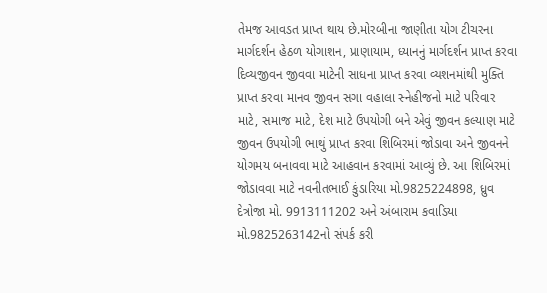તેમજ આવડત પ્રાપ્ત થાય છે.મોરબીના જાણીતા યોગ ટીચરના માર્ગદર્શન હેઠળ યોગાશન, પ્રાણાયામ, ધ્યાનનું માર્ગદર્શન પ્રાપ્ત કરવા દિવ્યજીવન જીવવા માટેની સાધના પ્રાપ્ત કરવા વ્યશનમાંથી મુક્તિ પ્રાપ્ત કરવા માનવ જીવન સગા વહાલા સ્નેહીજનો માટે પરિવાર માટે, સમાજ માટે, દેશ માટે ઉપયોગી બને એવું જીવન કલ્યાણ માટે જીવન ઉપયોગી ભાથું પ્રાપ્ત કરવા શિબિરમાં જોડાવા અને જીવનને યોગમય બનાવવા માટે આહવાન કરવામાં આવ્યું છે. આ શિબિરમાં જોડાવવા માટે નવનીતભાઈ કુંડારિયા મો.9825224898, ધ્રુવ દેત્રોજા મો. 9913111202 અને અંબારામ કવાડિયા મો.9825263142નો સંપર્ક કરી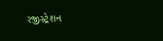રજીસ્ટ્રેશન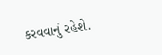કરવવાનું રહેશે.